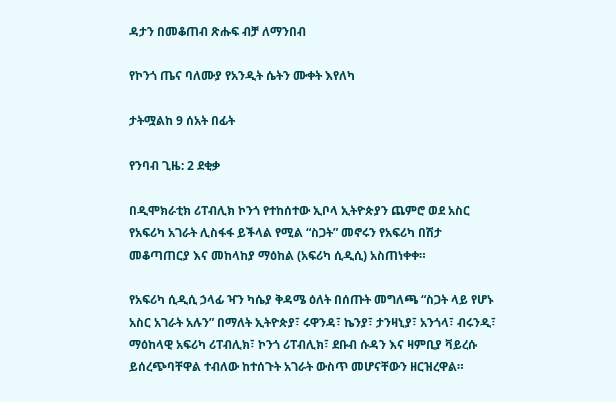ዳታን በመቆጠብ ጽሑፍ ብቻ ለማንበብ

የኮንጎ ጤና ባለሙያ የአንዲት ሴትን ሙቀት እየለካ

ታትሟልከ 9 ሰአት በፊት

የንባብ ጊዜ: 2 ደቂቃ

በዲሞክራቲክ ሪፐብሊክ ኮንጎ የተከሰተው ኢቦላ ኢትዮጵያን ጨምሮ ወደ አስር የአፍሪካ አገራት ሊስፋፋ ይችላል የሚል “ስጋት” መኖሩን የአፍሪካ በሽታ መቆጣጠርያ እና መከላከያ ማዕከል (አፍሪካ ሲዲሲ) አስጠነቀቀ።

የአፍሪካ ሲዲሲ ኃላፊ ዣን ካሴያ ቅዳሜ ዕለት በሰጡት መግለጫ “ስጋት ላይ የሆኑ አስር አገራት አሉን” በማለት ኢትዮጵያ፣ ሩዋንዳ፣ ኬንያ፣ ታንዛኒያ፣ አንጎላ፣ ብሩንዲ፣ ማዕከላዊ አፍሪካ ሪፐብሊክ፣ ኮንጎ ሪፐብሊክ፣ ደቡብ ሱዳን እና ዛምቢያ ቫይረሱ ይሰረጭባቸዋል ተብለው ከተሰጉት አገራት ውስጥ መሆናቸውን ዘርዝረዋል።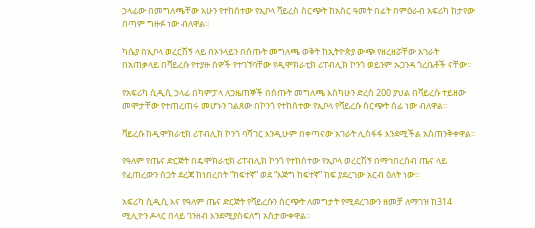ኃላፊው በመግለጫቸው አሁን የተከሰተው የኢቦላ ቫይረስ ስርጭት ከአስር ዓመት በፊት በምዕራብ አፍሪካ ከታየው በጣም ግዙፉ ነው ብለዋል።

ካሴያ በኢቦላ ወረርሽኝ ላይ በኦንላይን በሰጡት መግለጫ ወቅት ከኢትዮጵያ ውጭ የዘረዘሯቸው አገራት በአጠቃላይ በቫይረሱ የተያዙ ሰዎች የተገኘባቸው የዲሞክራቲክ ሪፐብሊክ ኮንጎ ወይንም ኡጋንዳ ጎረቤቶች ናቸው።

የአፍሪካ ሲዲሲ ኃላፊ በካምፓላ ለጋዜጠኞች በሰጡት መግለጫ እስካሁን ድረስ 200 ያህል በቫይረሱ ተይዘው መሞታቸው የተጠረጠሩ መሆኑን ገልጸው በኮንጎ የተከሰተው የኢቦላ የቫይረሱ ስርጭት ሰፊ ነው ብለዋል።

ቫይረሱ ከዲሞክራቲክ ሪፐብሊክ ኮንጎ ባሻገር እንዲሁም በቀጣናው አገራት ሊስፋፋ እንደሚችል አስጠንቅቀዋል።

የዓለም የጤና ድርጅት በዴሞክራቲክ ሪፐብሊክ ኮንጎ የተከሰተው የኢቦላ ወረርሽኝ በማኅበረሰብ ጤና ላይ የፈጠረውን ስጋት ደረጃ ከነበረበት “ከፍተኛ” ወደ “እጅግ ከፍተኛ” ከፍ ያደረገው አርብ ዕለት ነው።

አፍሪካ ሲዲሲ እና የዓለም ጤና ድርጅት የቫይረሱን ስርጭት ለመግታት የሚደረገውን ዘመቻ ለማገዝ ከ314 ሚሊዮን ዶላር በላይ ገንዘብ እንደሚያስፍለግ አስታውቀዋል።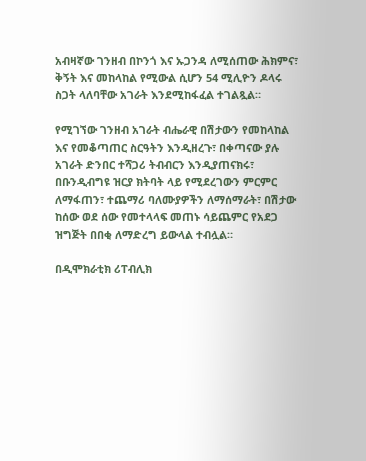አብዛኛው ገንዘብ በኮንጎ እና ኡጋንዳ ለሚሰጠው ሕክምና፣ ቅኝት እና መከላከል የሚውል ሲሆን 54 ሚሊዮን ዶላሩ ስጋት ላለባቸው አገራት እንደሚከፋፈል ተገልጿል።

የሚገኘው ገንዘብ አገራት ብሔራዊ በሽታውን የመከላከል እና የመቆጣጠር ስርዓትን እንዲዘረጉ፣ በቀጣናው ያሉ አገራት ድንበር ተሻጋሪ ትብብርን እንዲያጠናክሩ፣ በቡንዲብግዩ ዝርያ ክትባት ላይ የሚደረገውን ምርምር ለማፋጠን፣ ተጨማሪ ባለሙያዎችን ለማሰማራት፣ በሽታው ከሰው ወደ ሰው የመተላላፍ መጠኑ ሳይጨምር የአደጋ ዝግጅት በበቂ ለማድረግ ይውላል ተብሏል።

በዲሞክራቲክ ሪፐብሊክ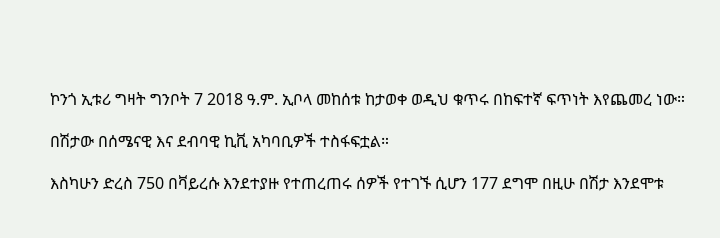ኮንጎ ኢቱሪ ግዛት ግንቦት 7 2018 ዓ.ም. ኢቦላ መከሰቱ ከታወቀ ወዲህ ቁጥሩ በከፍተኛ ፍጥነት እየጨመረ ነው።

በሽታው በሰሜናዊ እና ደብባዊ ኪቪ አካባቢዎች ተስፋፍቷል።

እስካሁን ድረስ 750 በቫይረሱ እንደተያዙ የተጠረጠሩ ሰዎች የተገኙ ሲሆን 177 ደግሞ በዚሁ በሽታ እንደሞቱ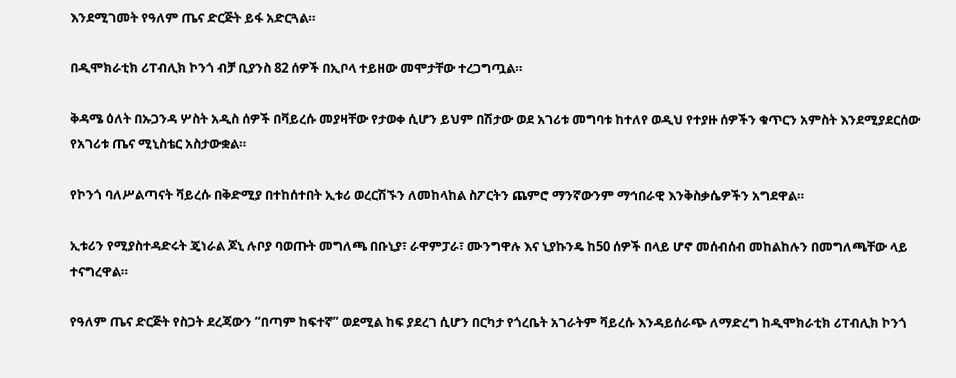እንደሚገመት የዓለም ጤና ድርጅት ይፋ አድርጓል።

በዲሞክራቲክ ሪፐብሊክ ኮንጎ ብቻ ቢያንስ 82 ሰዎች በኢቦላ ተይዘው መሞታቸው ተረጋግጧል።

ቅዳሜ ዕለት በኡጋንዳ ሦስት አዲስ ሰዎች በቫይረሱ መያዛቸው የታወቀ ሲሆን ይህም በሽታው ወደ አገሪቱ መግባቱ ከተለየ ወዲህ የተያዙ ሰዎችን ቁጥርን አምስት እንደሚያደርሰው የአገሪቱ ጤና ሚኒስቴር አስታውቋል።

የኮንጎ ባለሥልጣናት ቫይረሱ በቅድሚያ በተከሰተበት ኢቱሪ ወረርሽኙን ለመከላከል ስፖርትን ጨምሮ ማንኛውንም ማኅበራዊ እንቅስቃሴዎችን አግደዋል።

ኢቱሪን የሚያስተዳድሩት ጄነራል ጆኒ ሉቦያ ባወጡት መግለጫ በቡኒያ፣ ራዋምፓራ፣ ሙንግዋሉ እና ኒያኩንዴ ከ50 ሰዎች በላይ ሆኖ መሰብሰብ መከልከሉን በመግለጫቸው ላይ ተናግረዋል።

የዓለም ጤና ድርጅት የስጋት ደረጃውን “በጣም ከፍተኛ” ወደሚል ከፍ ያደረገ ሲሆን በርካታ የጎረቤት አገራትም ቫይረሱ እንዳይሰራጭ ለማድረግ ከዲሞክራቲክ ሪፐብሊክ ኮንጎ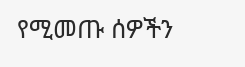የሚመጡ ሰዎችን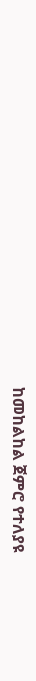ከመከልከል ጀምሮ የተለያዩ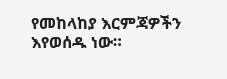የመከላከያ እርምጃዎችን እየወሰዱ ነው።